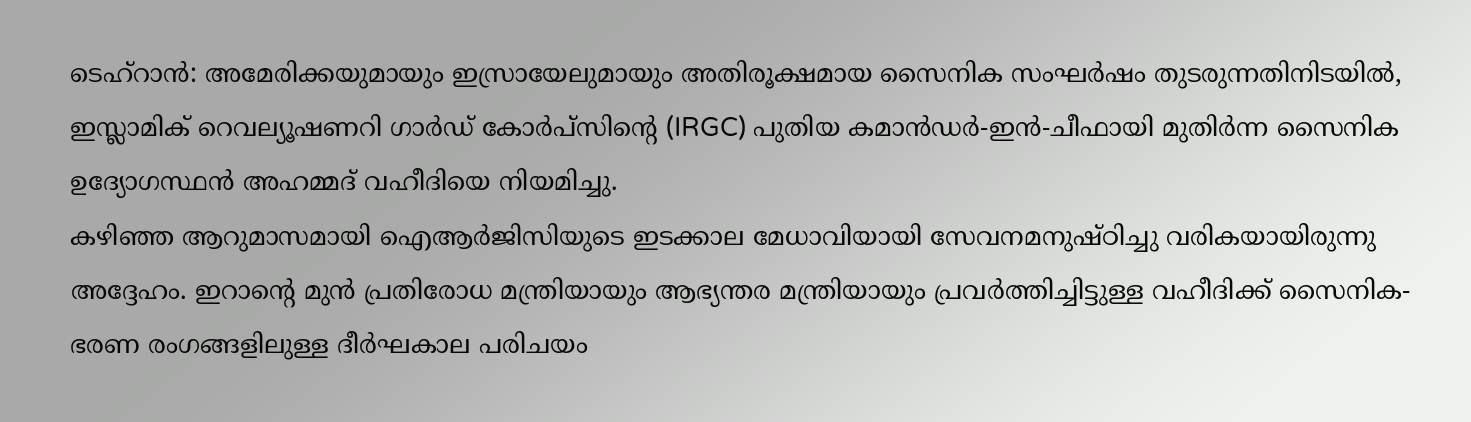ടെഹ്റാൻ: അമേരിക്കയുമായും ഇസ്രായേലുമായും അതിരൂക്ഷമായ സൈനിക സംഘർഷം തുടരുന്നതിനിടയിൽ, ഇസ്ലാമിക് റെവല്യൂഷണറി ഗാർഡ് കോർപ്സിന്റെ (IRGC) പുതിയ കമാൻഡർ-ഇൻ-ചീഫായി മുതിർന്ന സൈനിക ഉദ്യോഗസ്ഥൻ അഹമ്മദ് വഹീദിയെ നിയമിച്ചു.
കഴിഞ്ഞ ആറുമാസമായി ഐആർജിസിയുടെ ഇടക്കാല മേധാവിയായി സേവനമനുഷ്ഠിച്ചു വരികയായിരുന്നു അദ്ദേഹം. ഇറാൻ്റെ മുൻ പ്രതിരോധ മന്ത്രിയായും ആഭ്യന്തര മന്ത്രിയായും പ്രവർത്തിച്ചിട്ടുള്ള വഹീദിക്ക് സൈനിക-ഭരണ രംഗങ്ങളിലുള്ള ദീർഘകാല പരിചയം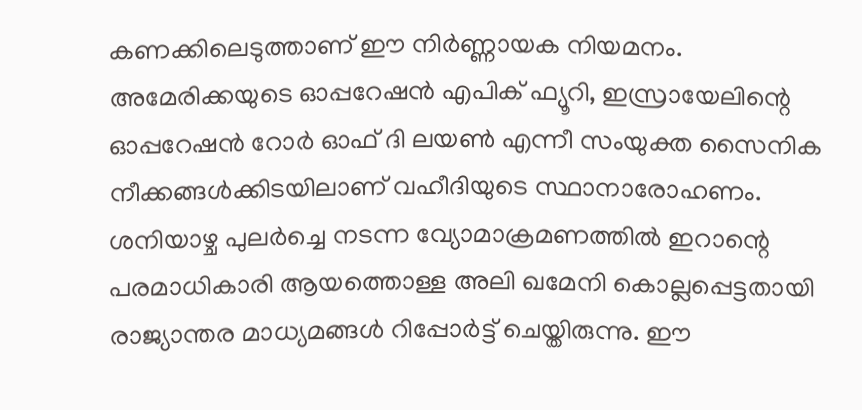കണക്കിലെടുത്താണ് ഈ നിർണ്ണായക നിയമനം.
അമേരിക്കയുടെ ഓപ്പറേഷൻ എപിക് ഫ്യൂറി, ഇസ്രായേലിന്റെ ഓപ്പറേഷൻ റോർ ഓഫ് ദി ലയൺ എന്നീ സംയുക്ത സൈനിക നീക്കങ്ങൾക്കിടയിലാണ് വഹീദിയുടെ സ്ഥാനാരോഹണം. ശനിയാഴ്ച പുലർച്ചെ നടന്ന വ്യോമാക്രമണത്തിൽ ഇറാന്റെ പരമാധികാരി ആയത്തൊള്ള അലി ഖമേനി കൊല്ലപ്പെട്ടതായി രാജ്യാന്തര മാധ്യമങ്ങൾ റിപ്പോർട്ട് ചെയ്തിരുന്നു. ഈ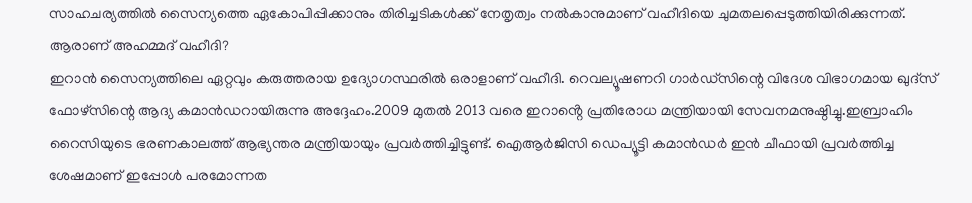സാഹചര്യത്തിൽ സൈന്യത്തെ ഏകോപിപ്പിക്കാനും തിരിച്ചടികൾക്ക് നേതൃത്വം നൽകാനുമാണ് വഹീദിയെ ചുമതലപ്പെടുത്തിയിരിക്കുന്നത്.
ആരാണ് അഹമ്മദ് വഹീദി?
ഇറാൻ സൈന്യത്തിലെ ഏറ്റവും കരുത്തരായ ഉദ്യോഗസ്ഥരിൽ ഒരാളാണ് വഹീദി. റെവല്യൂഷണറി ഗാർഡ്സിന്റെ വിദേശ വിഭാഗമായ ഖുദ്സ് ഫോഴ്സിന്റെ ആദ്യ കമാൻഡറായിരുന്നു അദ്ദേഹം.2009 മുതൽ 2013 വരെ ഇറാൻ്റെ പ്രതിരോധ മന്ത്രിയായി സേവനമനുഷ്ഠിച്ചു.ഇബ്രാഹിം റൈസിയുടെ ഭരണകാലത്ത് ആഭ്യന്തര മന്ത്രിയായും പ്രവർത്തിച്ചിട്ടുണ്ട്. ഐആർജിസി ഡെപ്യൂട്ടി കമാൻഡർ ഇൻ ചീഫായി പ്രവർത്തിച്ച ശേഷമാണ് ഇപ്പോൾ പരമോന്നത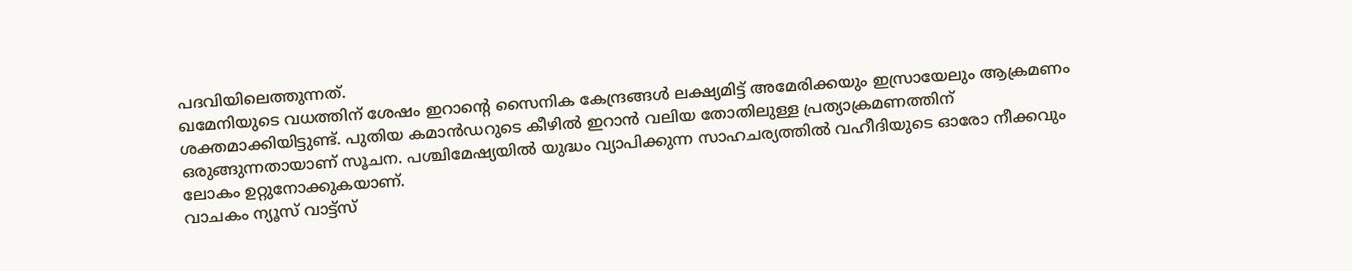പദവിയിലെത്തുന്നത്.
ഖമേനിയുടെ വധത്തിന് ശേഷം ഇറാന്റെ സൈനിക കേന്ദ്രങ്ങൾ ലക്ഷ്യമിട്ട് അമേരിക്കയും ഇസ്രായേലും ആക്രമണം ശക്തമാക്കിയിട്ടുണ്ട്. പുതിയ കമാൻഡറുടെ കീഴിൽ ഇറാൻ വലിയ തോതിലുള്ള പ്രത്യാക്രമണത്തിന് ഒരുങ്ങുന്നതായാണ് സൂചന. പശ്ചിമേഷ്യയിൽ യുദ്ധം വ്യാപിക്കുന്ന സാഹചര്യത്തിൽ വഹീദിയുടെ ഓരോ നീക്കവും ലോകം ഉറ്റുനോക്കുകയാണ്.
വാചകം ന്യൂസ് വാട്ട്സ്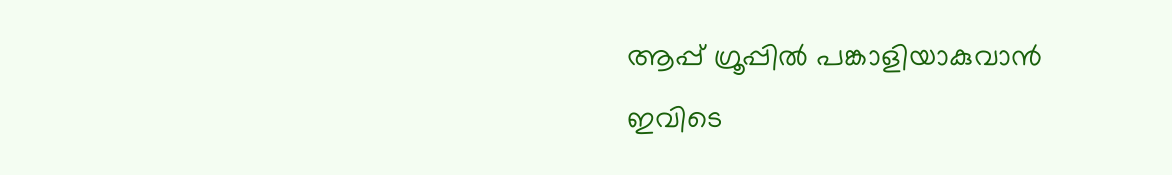ആപ്പ് ഗ്രൂപ്പിൽ പങ്കാളിയാകുവാൻ
ഇവിടെ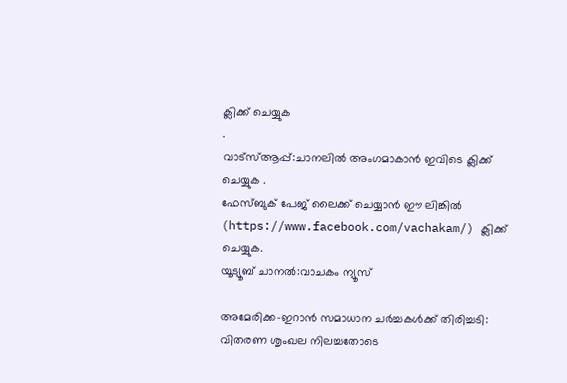ക്ലിക്ക് ചെയ്യുക
.
വാട്സ്ആപ്പ്:ചാനലിൽ അംഗമാകാൻ ഇവിടെ ക്ലിക്ക് ചെയ്യുക .
ഫേസ്ബുക് പേജ് ലൈക്ക് ചെയ്യാൻ ഈ ലിങ്കിൽ (https://www.facebook.com/vachakam/) ക്ലിക്ക് ചെയ്യുക.
യൂട്യൂബ് ചാനൽ:വാചകം ന്യൂസ്

അമേരിക്ക-ഇറാൻ സമാധാന ചർച്ചകൾക്ക് തിരിച്ചടി: വിതരണ ശൃംഖല നിലച്ചതോടെ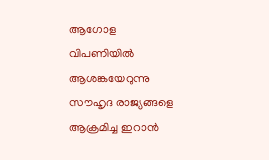ആഗോള വിപണിയിൽ ആശങ്കയേറുന്നു
സൗഹൃദ രാജ്യങ്ങളെ ആക്രമിച്ച ഇറാൻ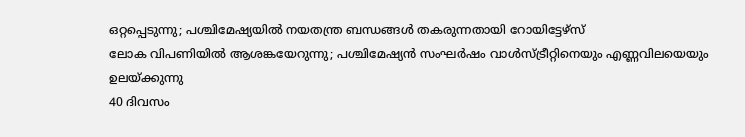ഒറ്റപ്പെടുന്നു; പശ്ചിമേഷ്യയിൽ നയതന്ത്ര ബന്ധങ്ങൾ തകരുന്നതായി റോയിട്ടേഴ്സ്
ലോക വിപണിയിൽ ആശങ്കയേറുന്നു; പശ്ചിമേഷ്യൻ സംഘർഷം വാൾസ്ട്രീറ്റിനെയും എണ്ണവിലയെയും ഉലയ്ക്കുന്നു
40 ദിവസം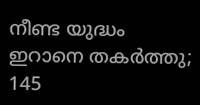നീണ്ട യുദ്ധം ഇറാനെ തകർത്തു; 145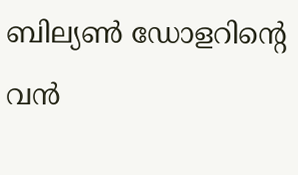ബില്യൺ ഡോളറിന്റെ വൻ